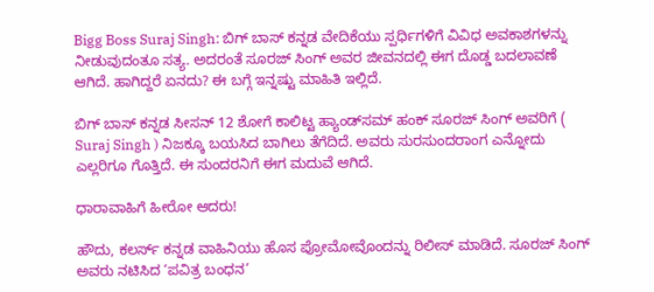Bigg Boss Suraj Singh: ಬಿಗ್‌ ಬಾಸ್‌ ಕನ್ನಡ ವೇದಿಕೆಯು ಸ್ಪರ್ಧಿಗಳಿಗೆ ವಿವಿಧ ಅವಕಾಶಗಳನ್ನು ನೀಡುವುದಂತೂ ಸತ್ಯ. ಅದರಂತೆ ಸೂರಜ್‌ ಸಿಂಗ್‌ ಅವರ ಜೀವನದಲ್ಲಿ ಈಗ ದೊಡ್ಡ ಬದಲಾವಣೆ ಆಗಿದೆ. ಹಾಗಿದ್ದರೆ ಏನದು? ಈ ಬಗ್ಗೆ ಇನ್ನಷ್ಟು ಮಾಹಿತಿ ಇಲ್ಲಿದೆ.

ಬಿಗ್‌ ಬಾಸ್‌ ಕನ್ನಡ ಸೀಸನ್‌ 12 ಶೋಗೆ ಕಾಲಿಟ್ಟ ಹ್ಯಾಂಡ್‌ಸಮ್‌ ಹಂಕ್‌ ಸೂರಜ್‌ ಸಿಂಗ್‌ ಅವರಿಗೆ ( Suraj Singh ) ನಿಜಕ್ಕೂ ಬಯಸಿದ ಬಾಗಿಲು ತೆಗೆದಿದೆ. ಅವರು ಸುರಸುಂದರಾಂಗ ಎನ್ನೋದು ಎಲ್ಲರಿಗೂ ಗೊತ್ತಿದೆ. ಈ ಸುಂದರನಿಗೆ ಈಗ ಮದುವೆ ಆಗಿದೆ.

ಧಾರಾವಾಹಿಗೆ ಹೀರೋ ಆದರು!

ಹೌದು, ಕಲರ್ಸ್‌ ಕನ್ನಡ ವಾಹಿನಿಯು ಹೊಸ ಪ್ರೋಮೋವೊಂದನ್ನು ರಿಲೀಸ್‌ ಮಾಡಿದೆ. ಸೂರಜ್‌ ಸಿಂಗ್‌ ಅವರು ನಟಿಸಿದ ‘ಪವಿತ್ರ ಬಂಧನ’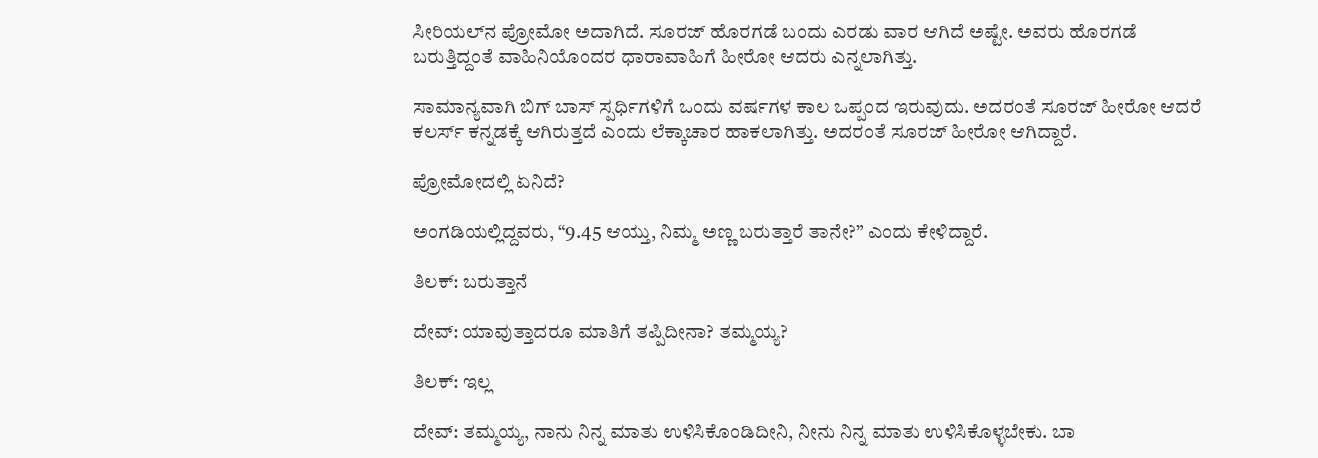ಸೀರಿಯಲ್‌ನ ಪ್ರೋಮೋ ಅದಾಗಿದೆ. ಸೂರಜ್‌ ಹೊರಗಡೆ ಬಂದು ಎರಡು ವಾರ ಆಗಿದೆ ಅಷ್ಟೇ. ಅವರು ಹೊರಗಡೆ ಬರುತ್ತಿದ್ದಂತೆ ವಾಹಿನಿಯೊಂದರ ಧಾರಾವಾಹಿಗೆ ಹೀರೋ ಆದರು ಎನ್ನಲಾಗಿತ್ತು.

ಸಾಮಾನ್ಯವಾಗಿ ಬಿಗ್‌ ಬಾಸ್‌ ಸ್ಪರ್ಧಿಗಳಿಗೆ ಒಂದು ವರ್ಷಗಳ ಕಾಲ ಒಪ್ಪಂದ ಇರುವುದು. ಅದರಂತೆ ಸೂರಜ್‌ ಹೀರೋ ಆದರೆ ಕಲರ್ಸ್‌ ಕನ್ನಡಕ್ಕೆ ಆಗಿರುತ್ತದೆ ಎಂದು ಲೆಕ್ಕಾಚಾರ ಹಾಕಲಾಗಿತ್ತು. ಅದರಂತೆ ಸೂರಜ್‌ ಹೀರೋ ಆಗಿದ್ದಾರೆ.

ಪ್ರೋಮೋದಲ್ಲಿ ಏನಿದೆ?

ಅಂಗಡಿಯಲ್ಲಿದ್ದವರು, “9.45 ಆಯ್ತು, ನಿಮ್ಮ ಅಣ್ಣ ಬರುತ್ತಾರೆ ತಾನೇ?” ಎಂದು ಕೇಳಿದ್ದಾರೆ.

ತಿಲಕ್: ಬರುತ್ತಾನೆ

ದೇವ್: ಯಾವುತ್ತಾದರೂ ಮಾತಿಗೆ ತಪ್ಪಿದೀನಾ? ತಮ್ಮಯ್ಯ?

ತಿಲಕ್: ಇಲ್ಲ

ದೇವ್: ತಮ್ಮಯ್ಯ, ನಾನು ನಿನ್ನ ಮಾತು ಉಳಿಸಿಕೊಂಡಿದೀನಿ, ನೀನು ನಿನ್ನ ಮಾತು ಉಳಿಸಿಕೊಳ್ಳಬೇಕು. ಬಾ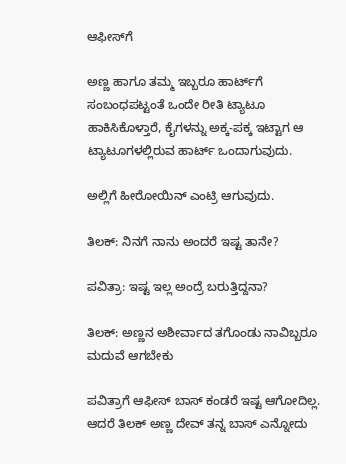ಆಫೀಸ್‌ಗೆ

ಅಣ್ಣ ಹಾಗೂ ತಮ್ಮ ಇಬ್ಬರೂ ಹಾರ್ಟ್‌ಗೆ ಸಂಬಂಧಪಟ್ಟಂತೆ ಒಂದೇ ರೀತಿ ಟ್ಯಾಟೂ ಹಾಕಿಸಿಕೊಳ್ತಾರೆ, ಕೈಗಳನ್ನು ಅಕ್ಕ-ಪಕ್ಕ ಇಟ್ಟಾಗ ಆ ಟ್ಯಾಟೂಗಳಲ್ಲಿರುವ ಹಾರ್ಟ್‌ ಒಂದಾಗುವುದು.

ಅಲ್ಲಿಗೆ ಹೀರೋಯಿನ್‌ ಎಂಟ್ರಿ ಆಗುವುದು.

ತಿಲಕ್: ನಿನಗೆ ನಾನು ಅಂದರೆ ಇಷ್ಟ ತಾನೇ?

ಪವಿತ್ರಾ: ಇಷ್ಟ ಇಲ್ಲ ಅಂದ್ರೆ ಬರುತ್ತಿದ್ದನಾ?

ತಿಲಕ್: ಅಣ್ಣನ ಅಶೀರ್ವಾದ ತಗೊಂಡು ನಾವಿಬ್ಬರೂ ಮದುವೆ ಆಗಬೇಕು

ಪವಿತ್ರಾಗೆ ಆಫೀಸ್‌ ಬಾಸ್‌ ಕಂಡರೆ ಇಷ್ಟ ಆಗೋದಿಲ್ಲ. ಆದರೆ ತಿಲಕ್‌ ಅಣ್ಣ ದೇವ್‌ ತನ್ನ ಬಾಸ್‌ ಎನ್ನೋದು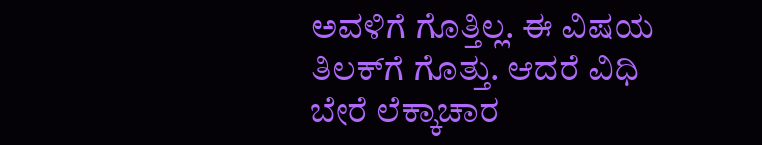ಅವಳಿಗೆ ಗೊತ್ತಿಲ್ಲ. ಈ ವಿಷಯ ತಿಲಕ್‌ಗೆ ಗೊತ್ತು. ಆದರೆ ವಿಧಿ ಬೇರೆ ಲೆಕ್ಕಾಚಾರ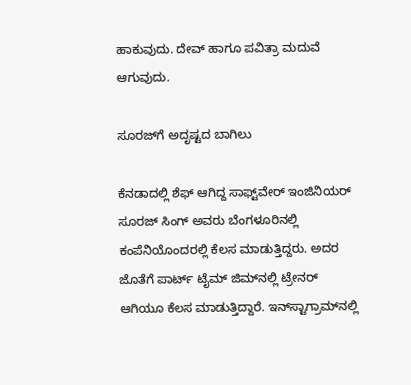ಹಾಕುವುದು. ದೇವ್‌ ಹಾಗೂ ಪವಿತ್ರಾ ಮದುವೆ ಆಗುವುದು.

ಸೂರಜ್‌ಗೆ ಅದೃಷ್ಟದ ಬಾಗಿಲು

ಕೆನಡಾದಲ್ಲಿ ಶೆಫ್‌ ಆಗಿದ್ದ ಸಾಫ್ಟ್‌ವೇರ್‌ ಇಂಜಿನಿಯರ್‌ ಸೂರಜ್‌ ಸಿಂಗ್‌ ಅವರು ಬೆಂಗಳೂರಿನಲ್ಲಿ ಕಂಪೆನಿಯೊಂದರಲ್ಲಿ ಕೆಲಸ ಮಾಡುತ್ತಿದ್ದರು. ಅದರ ಜೊತೆಗೆ ಪಾರ್ಟ್‌ ಟೈಮ್‌ ಜಿಮ್‌ನಲ್ಲಿ ಟ್ರೇನರ್‌ ಆಗಿಯೂ ಕೆಲಸ ಮಾಡುತ್ತಿದ್ದಾರೆ. ಇನ್‌ಸ್ಟಾಗ್ರಾಮ್‌ನಲ್ಲಿ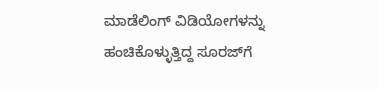ಮಾಡೆಲಿಂಗ್‌ ವಿಡಿಯೋಗಳನ್ನು ಹಂಚಿಕೊಳ್ಳುತ್ತಿದ್ದ ಸೂರಜ್‌ಗೆ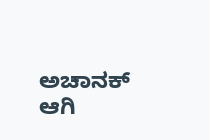ಅಚಾನಕ್‌ ಆಗಿ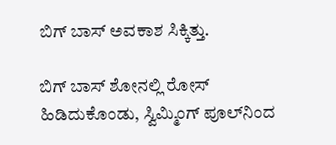ಬಿಗ್‌ ಬಾಸ್‌ ಅವಕಾಶ ಸಿಕ್ಕಿತ್ತು.

ಬಿಗ್‌ ಬಾಸ್‌ ಶೋನಲ್ಲಿ ರೋಸ್‌ ಹಿಡಿದುಕೊಂಡು, ಸ್ವಿಮ್ಮಿಂಗ್‌ ಪೂಲ್‌ನಿಂದ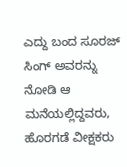ಎದ್ದು ಬಂದ ಸೂರಜ್‌ ಸಿಂಗ್‌ ಅವರನ್ನು ನೋಡಿ ಆ ಮನೆಯಲ್ಲಿದ್ದವರು, ಹೊರಗಡೆ ವೀಕ್ಷಕರು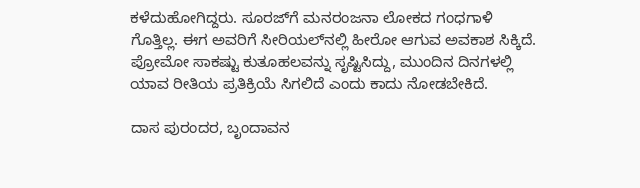ಕಳೆದುಹೋಗಿದ್ದರು. ಸೂರಜ್‌ಗೆ ಮನರಂಜನಾ ಲೋಕದ ಗಂಧಗಾಳಿ ಗೊತ್ತಿಲ್ಲ. ಈಗ ಅವರಿಗೆ ಸೀರಿಯಲ್‌ನಲ್ಲಿ ಹೀರೋ ಆಗುವ ಅವಕಾಶ ಸಿಕ್ಕಿದೆ. ಪ್ರೋಮೋ ಸಾಕಷ್ಟು ಕುತೂಹಲವನ್ನು ಸೃಷ್ಟಿಸಿದ್ದು, ಮುಂದಿನ ದಿನಗಳಲ್ಲಿ ಯಾವ ರೀತಿಯ ಪ್ರತಿಕ್ರಿಯೆ ಸಿಗಲಿದೆ ಎಂದು ಕಾದು ನೋಡಬೇಕಿದೆ.

ದಾಸ ಪುರಂದರ, ಬೃಂದಾವನ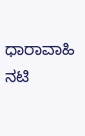ಧಾರಾವಾಹಿ ನಟಿ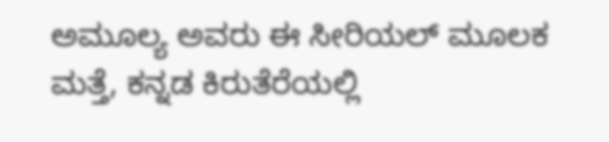ಅಮೂಲ್ಯ ಅವರು ಈ ಸೀರಿಯಲ್‌ ಮೂಲಕ ಮತ್ತೆ, ಕನ್ನಡ ಕಿರುತೆರೆಯಲ್ಲಿ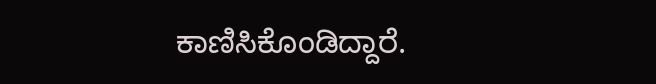ಕಾಣಿಸಿಕೊಂಡಿದ್ದಾರೆ.